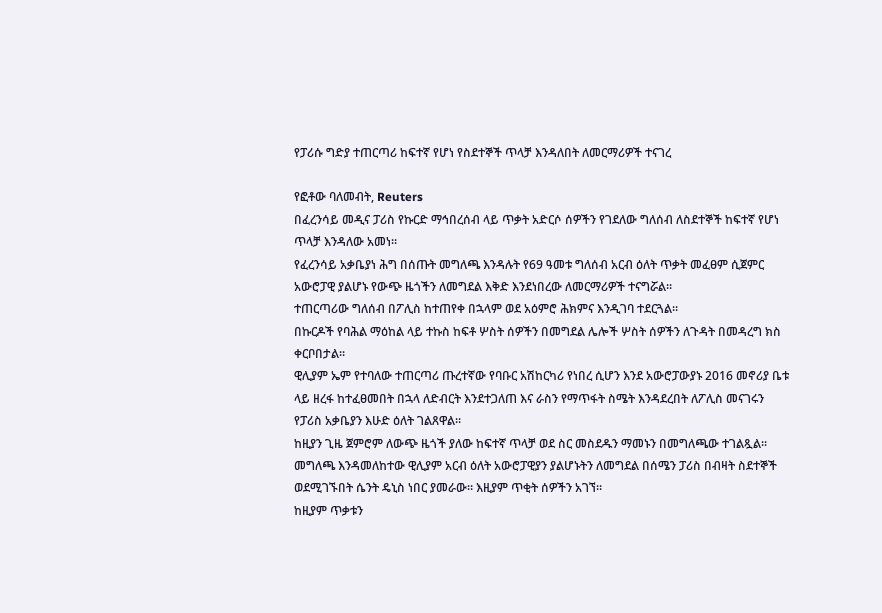የፓሪሱ ግድያ ተጠርጣሪ ከፍተኛ የሆነ የስደተኞች ጥላቻ እንዳለበት ለመርማሪዎች ተናገረ

የፎቶው ባለመብት, Reuters
በፈረንሳይ መዲና ፓሪስ የኩርድ ማኅበረሰብ ላይ ጥቃት አድርሶ ሰዎችን የገደለው ግለሰብ ለስደተኞች ከፍተኛ የሆነ ጥላቻ እንዳለው አመነ።
የፈረንሳይ አቃቤያነ ሕግ በሰጡት መግለጫ እንዳሉት የ69 ዓመቱ ግለሰብ አርብ ዕለት ጥቃት መፈፀም ሲጀምር አውሮፓዊ ያልሆኑ የውጭ ዜጎችን ለመግደል እቅድ እንደነበረው ለመርማሪዎች ተናግሯል።
ተጠርጣሪው ግለሰብ በፖሊስ ከተጠየቀ በኋላም ወደ አዕምሮ ሕክምና እንዲገባ ተደርጓል።
በኩርዶች የባሕል ማዕከል ላይ ተኩስ ከፍቶ ሦስት ሰዎችን በመግደል ሌሎች ሦስት ሰዎችን ለጉዳት በመዳረግ ክስ ቀርቦበታል።
ዊሊያም ኤም የተባለው ተጠርጣሪ ጡረተኛው የባቡር አሽከርካሪ የነበረ ሲሆን እንደ አውሮፓውያኑ 2016 መኖሪያ ቤቱ ላይ ዘረፋ ከተፈፀመበት በኋላ ለድብርት እንደተጋለጠ እና ራስን የማጥፋት ስሜት እንዳደረበት ለፖሊስ መናገሩን የፓሪስ አቃቤያን እሁድ ዕለት ገልጸዋል።
ከዚያን ጊዜ ጀምሮም ለውጭ ዜጎች ያለው ከፍተኛ ጥላቻ ወደ ስር መስደዱን ማመኑን በመግለጫው ተገልጿል።
መግለጫ እንዳመለከተው ዊሊያም አርብ ዕለት አውሮፓዊያን ያልሆኑትን ለመግደል በሰሜን ፓሪስ በብዛት ስደተኞች ወደሚገኙበት ሴንት ዴኒስ ነበር ያመራው። እዚያም ጥቂት ሰዎችን አገኘ።
ከዚያም ጥቃቱን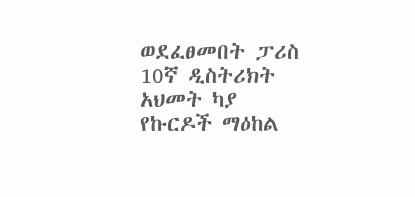ወደፈፀመበት ፓሪስ 10ኛ ዲስትሪክት አህመት ካያ የኩርዶች ማዕከል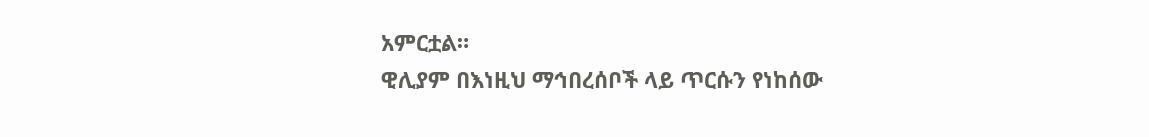አምርቷል።
ዊሊያም በእነዚህ ማኅበረሰቦች ላይ ጥርሱን የነከሰው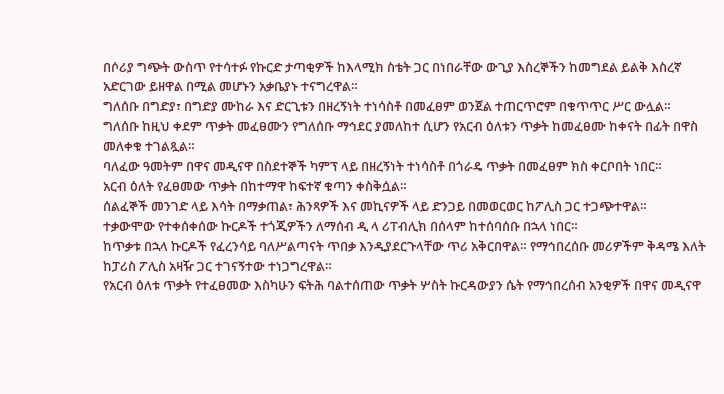በሶሪያ ግጭት ውስጥ የተሳተፉ የኩርድ ታጣቂዎች ከእላሚክ ስቴት ጋር በነበራቸው ውጊያ እስረኞችን ከመግደል ይልቅ እስረኛ አድርገው ይዘዋል በሚል መሆኑን አቃቤያኑ ተናግረዋል።
ግለሰቡ በግድያ፣ በግድያ ሙከራ እና ድርጊቱን በዘረኝነት ተነሳስቶ በመፈፀም ወንጀል ተጠርጥሮም በቁጥጥር ሥር ውሏል።
ግለሰቡ ከዚህ ቀደም ጥቃት መፈፀሙን የግለሰቡ ማኅደር ያመለከተ ሲሆን የአርብ ዕለቱን ጥቃት ከመፈፀሙ ከቀናት በፊት በዋስ መለቀቁ ተገልጿል።
ባለፈው ዓመትም በዋና መዲናዋ በስደተኞች ካምፕ ላይ በዘረኝነት ተነሳስቶ በጎራዴ ጥቃት በመፈፀም ክስ ቀርቦበት ነበር።
አርብ ዕለት የፈፀመው ጥቃት በከተማዋ ከፍተኛ ቁጣን ቀስቅሷል።
ሰልፈኞች መንገድ ላይ እሳት በማቃጠል፣ ሕንጻዎች እና መኪናዎች ላይ ድንጋይ በመወርወር ከፖሊስ ጋር ተጋጭተዋል።
ተቃውሞው የተቀሰቀሰው ኩርዶች ተጎጂዎችን ለማሰብ ዲ ላ ሪፐብሊክ በሰላም ከተሰባሰቡ በኋላ ነበር።
ከጥቃቱ በኋላ ኩርዶች የፈረንሳይ ባለሥልጣናት ጥበቃ እንዲያደርጉላቸው ጥሪ አቅርበዋል። የማኅበረሰቡ መሪዎችም ቅዳሜ እለት ከፓሪስ ፖሊስ አዛዥ ጋር ተገናኝተው ተነጋግረዋል።
የአርብ ዕለቱ ጥቃት የተፈፀመው እስካሁን ፍትሕ ባልተሰጠው ጥቃት ሦስት ኩርዳውያን ሴት የማኅበረሰብ አንቂዎች በዋና መዲናዋ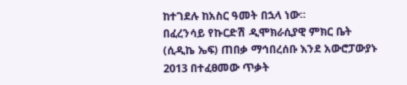ከተገደሉ ከአስር ዓመት በኋላ ነው።
በፈረንሳይ የኩርድሽ ዲሞክራሲያዊ ምክር ቤት (ሲዲኬ ኤፍ) ጠበቃ ማኅበረሰቡ እንደ አውሮፓውያኑ 2013 በተፈፀመው ጥቃት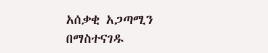አሰቃቂ አጋጣሚን በማስተናገዱ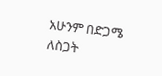አሁንም በድጋሜ ለስጋት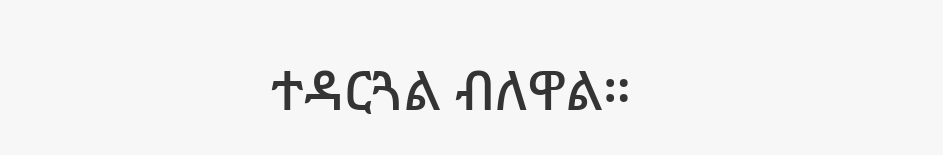ተዳርጓል ብለዋል።